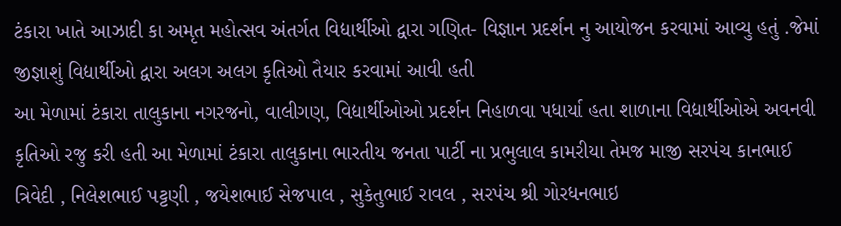ટંકારા ખાતે આઝાદી કા અમૃત મહોત્સવ અંતર્ગત વિદ્યાર્થીઓ દ્વારા ગણિત- વિજ્ઞાન પ્રદર્શન નુ આયોજન કરવામાં આવ્યુ હતું .જેમાં જીજ્ઞાશું વિદ્યાર્થીઓ દ્વારા અલગ અલગ કૃતિઓ તૈયાર કરવામાં આવી હતી
આ મેળામાં ટંકારા તાલુકાના નગરજનો, વાલીગણ, વિદ્યાર્થીઓઓ પ્રદર્શન નિહાળવા પધાર્યા હતા શાળાના વિદ્યાર્થીઓએ અવનવી કૃતિઓ રજુ કરી હતી આ મેળામાં ટંકારા તાલુકાના ભારતીય જનતા પાર્ટી ના પ્રભુલાલ કામરીયા તેમજ માજી સરપંચ કાનભાઈ ત્રિવેદી , નિલેશભાઈ પટ્ટણી , જયેશભાઈ સેજપાલ , સુકેતુભાઈ રાવલ , સરપંચ શ્રી ગોરધનભાઇ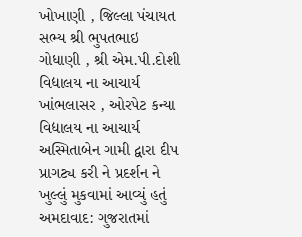ખોખાણી , જિલ્લા પંચાયત સભ્ય શ્રી ભુપતભાઇ ગોધાણી , શ્રી એમ.પી.દોશી વિદ્યાલય ના આચાર્ય ખાંભલાસર , ઓરપેટ કન્યા વિદ્યાલય ના આચાર્ય અસ્મિતાબેન ગામી દ્વારા દીપ પ્રાગટ્ય કરી ને પ્રદર્શન ને ખુલ્લું મુકવામાં આવ્યું હતું
અમદાવાદ: ગુજરાતમાં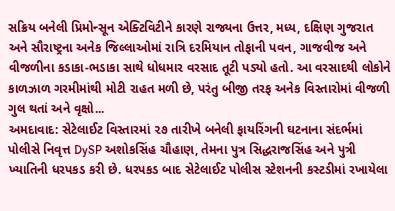સક્રિય બનેલી પ્રિમોન્સૂન એક્ટિવિટીને કારણે રાજ્યના ઉત્તર, મધ્ય, દક્ષિણ ગુજરાત અને સૌરાષ્ટ્રના અનેક જિલ્લાઓમાં રાત્રિ દરમિયાન તોફાની પવન, ગાજવીજ અને વીજળીના કડાકા-ભડાકા સાથે ધોધમાર વરસાદ તૂટી પડ્યો હતો. આ વરસાદથી લોકોને કાળઝાળ ગરમીમાંથી મોટી રાહત મળી છે, પરંતુ બીજી તરફ અનેક વિસ્તારોમાં વીજળી ગુલ થતાં અને વૃક્ષો...
અમદાવાદ: સેટેલાઈટ વિસ્તારમાં ૨૭ તારીખે બનેલી ફાયરિંગની ઘટનાના સંદર્ભમાં પોલીસે નિવૃત્ત DySP અશોકસિંહ ચૌહાણ, તેમના પુત્ર સિદ્ધરાજસિંહ અને પુત્રી ખ્યાતિની ધરપકડ કરી છે. ધરપકડ બાદ સેટેલાઈટ પોલીસ સ્ટેશનની કસ્ટડીમાં રખાયેલા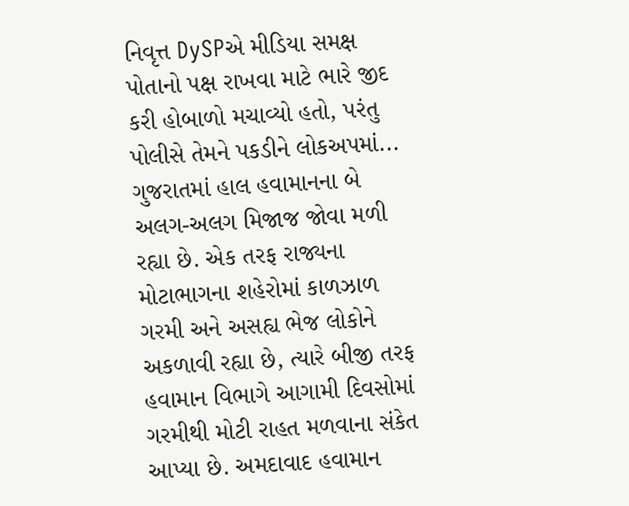નિવૃત્ત DySPએ મીડિયા સમક્ષ પોતાનો પક્ષ રાખવા માટે ભારે જીદ કરી હોબાળો મચાવ્યો હતો, પરંતુ પોલીસે તેમને પકડીને લોકઅપમાં...
ગુજરાતમાં હાલ હવામાનના બે અલગ-અલગ મિજાજ જોવા મળી રહ્યા છે. એક તરફ રાજ્યના મોટાભાગના શહેરોમાં કાળઝાળ ગરમી અને અસહ્ય ભેજ લોકોને અકળાવી રહ્યા છે, ત્યારે બીજી તરફ હવામાન વિભાગે આગામી દિવસોમાં ગરમીથી મોટી રાહત મળવાના સંકેત આપ્યા છે. અમદાવાદ હવામાન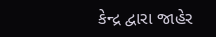કેન્દ્ર દ્વારા જાહેર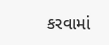કરવામાં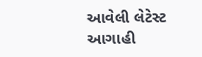આવેલી લેટેસ્ટ આગાહી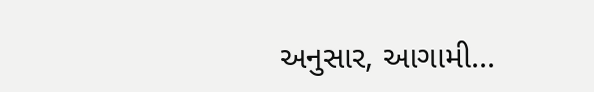અનુસાર, આગામી...